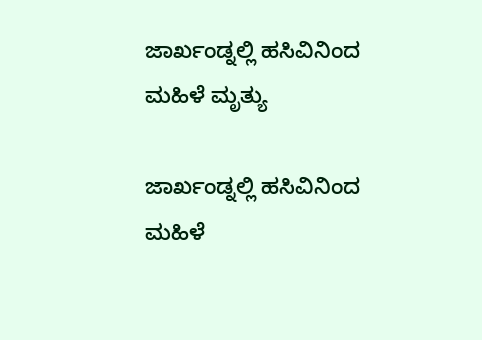ಜಾರ್ಖಂಡ್ನಲ್ಲಿ ಹಸಿವಿನಿಂದ ಮಹಿಳೆ ಮೃತ್ಯು

ಜಾರ್ಖಂಡ್ನಲ್ಲಿ ಹಸಿವಿನಿಂದ ಮಹಿಳೆ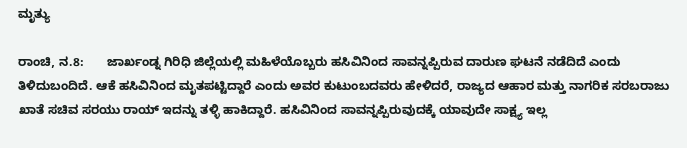ಮೃತ್ಯು

ರಾಂಚಿ, ನ.8:       ಜಾರ್ಖಂಡ್ನ ಗಿರಿಧಿ ಜಿಲ್ಲೆಯಲ್ಲಿ ಮಹಿಳೆಯೊಬ್ಬರು ಹಸಿವಿನಿಂದ ಸಾವನ್ನಪ್ಪಿರುವ ದಾರುಣ ಘಟನೆ ನಡೆದಿದೆ ಎಂದು ತಿಳಿದುಬಂದಿದೆ. ಆಕೆ ಹಸಿವಿನಿಂದ ಮೃತಪಟ್ಟಿದ್ದಾರೆ ಎಂದು ಅವರ ಕುಟುಂಬದವರು ಹೇಳಿದರೆ, ರಾಜ್ಯದ ಆಹಾರ ಮತ್ತು ನಾಗರಿಕ ಸರಬರಾಜು ಖಾತೆ ಸಚಿವ ಸರಯು ರಾಯ್ ಇದನ್ನು ತಳ್ಳಿ ಹಾಕಿದ್ದಾರೆ. ಹಸಿವಿನಿಂದ ಸಾವನ್ನಪ್ಪಿರುವುದಕ್ಕೆ ಯಾವುದೇ ಸಾಕ್ಷ್ಯ ಇಲ್ಲ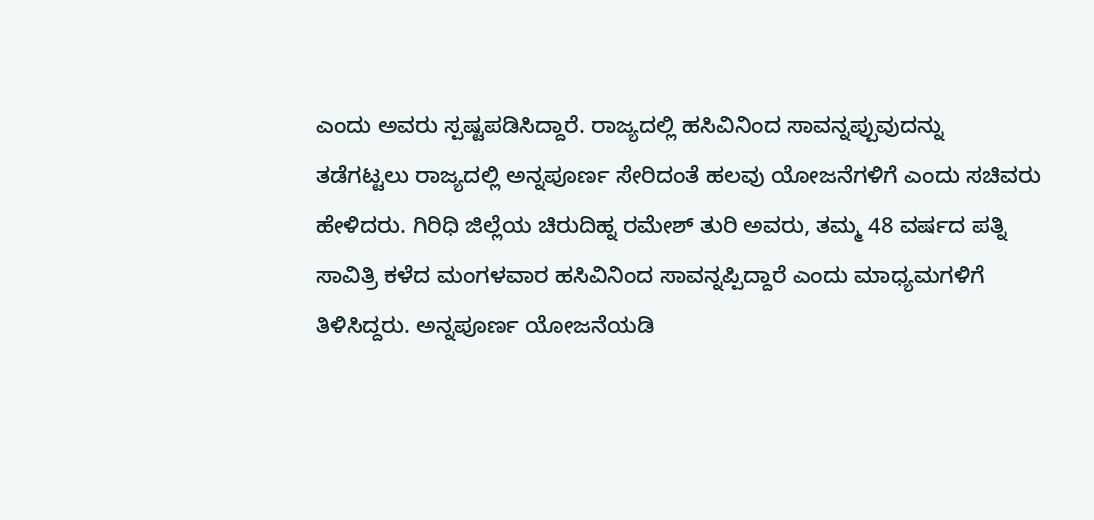ಎಂದು ಅವರು ಸ್ಪಷ್ಟಪಡಿಸಿದ್ದಾರೆ. ರಾಜ್ಯದಲ್ಲಿ ಹಸಿವಿನಿಂದ ಸಾವನ್ನಪ್ಪುವುದನ್ನು ತಡೆಗಟ್ಟಲು ರಾಜ್ಯದಲ್ಲಿ ಅನ್ನಪೂರ್ಣ ಸೇರಿದಂತೆ ಹಲವು ಯೋಜನೆಗಳಿಗೆ ಎಂದು ಸಚಿವರು ಹೇಳಿದರು. ಗಿರಿಧಿ ಜಿಲ್ಲೆಯ ಚಿರುದಿಹ್ನ ರಮೇಶ್ ತುರಿ ಅವರು, ತಮ್ಮ 48 ವರ್ಷದ ಪತ್ನಿ ಸಾವಿತ್ರಿ ಕಳೆದ ಮಂಗಳವಾರ ಹಸಿವಿನಿಂದ ಸಾವನ್ನಪ್ಪಿದ್ದಾರೆ ಎಂದು ಮಾಧ್ಯಮಗಳಿಗೆ ತಿಳಿಸಿದ್ದರು. ಅನ್ನಪೂರ್ಣ ಯೋಜನೆಯಡಿ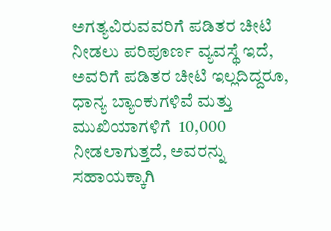ಅಗತ್ಯವಿರುವವರಿಗೆ ಪಡಿತರ ಚೀಟಿ ನೀಡಲು ಪರಿಪೂರ್ಣ ವ್ಯವಸ್ಥೆ ಇದೆ, ಅವರಿಗೆ ಪಡಿತರ ಚೀಟಿ ಇಲ್ಲದಿದ್ದರೂ, ಧಾನ್ಯ ಬ್ಯಾಂಕುಗಳಿವೆ ಮತ್ತು ಮುಖಿಯಾಗಳಿಗೆ  10,000 ನೀಡಲಾಗುತ್ತದೆ, ಅವರನ್ನು ಸಹಾಯಕ್ಕಾಗಿ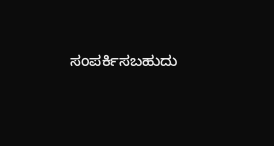ಸಂಪರ್ಕಿಸಬಹುದು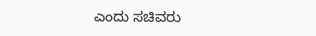ಎಂದು ಸಚಿವರು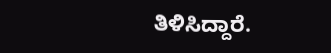ತಿಳಿಸಿದ್ದಾರೆ.